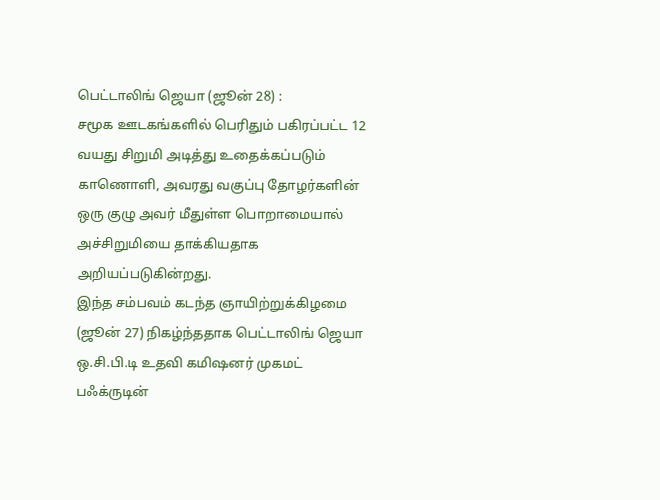பெட்டாலிங் ஜெயா (ஜூன் 28) :
சமூக ஊடகங்களில் பெரிதும் பகிரப்பட்ட 12 வயது சிறுமி அடித்து உதைக்கப்படும் காணொளி, அவரது வகுப்பு தோழர்களின் ஒரு குழு அவர் மீதுள்ள பொறாமையால் அச்சிறுமியை தாக்கியதாக அறியப்படுகின்றது.
இந்த சம்பவம் கடந்த ஞாயிற்றுக்கிழமை (ஜூன் 27) நிகழ்ந்ததாக பெட்டாலிங் ஜெயா ஒ.சி.பி.டி உதவி கமிஷனர் முகமட் பஃக்ருடின்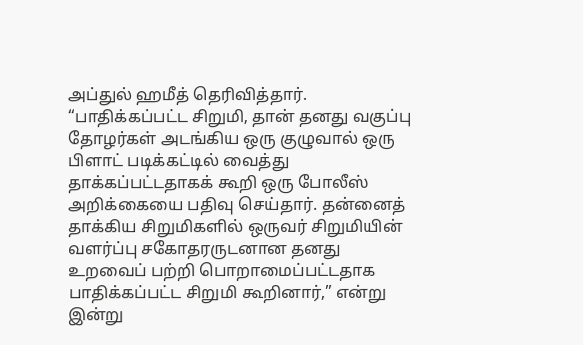அப்துல் ஹமீத் தெரிவித்தார்.
“பாதிக்கப்பட்ட சிறுமி, தான் தனது வகுப்பு தோழர்கள் அடங்கிய ஒரு குழுவால் ஒரு பிளாட் படிக்கட்டில் வைத்து தாக்கப்பட்டதாகக் கூறி ஒரு போலீஸ் அறிக்கையை பதிவு செய்தார். தன்னைத் தாக்கிய சிறுமிகளில் ஒருவர் சிறுமியின் வளர்ப்பு சகோதரருடனான தனது உறவைப் பற்றி பொறாமைப்பட்டதாக பாதிக்கப்பட்ட சிறுமி கூறினார்,” என்று இன்று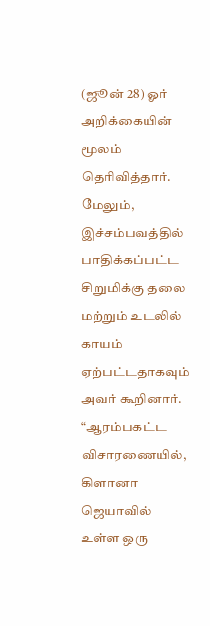(ஜூன் 28) ஓர் அறிக்கையின் மூலம் தெரிவித்தார்.
மேலும், இச்சம்பவத்தில் பாதிக்கப்பட்ட சிறுமிக்கு தலை மற்றும் உடலில் காயம் ஏற்பட்டதாகவும் அவர் கூறினார்.
“ஆரம்பகட்ட விசாரணையில், கிளானா ஜெயாவில் உள்ள ஒரு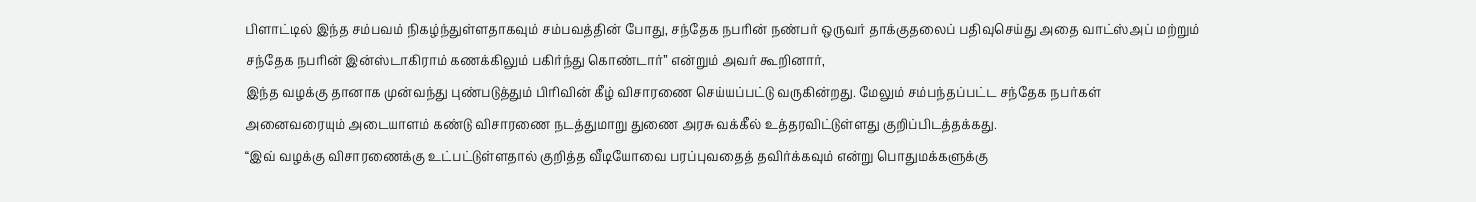பிளாட்டில் இந்த சம்பவம் நிகழ்ந்துள்ளதாகவும் சம்பவத்தின் போது, சந்தேக நபரின் நண்பர் ஒருவர் தாக்குதலைப் பதிவுசெய்து அதை வாட்ஸ்அப் மற்றும் சந்தேக நபரின் இன்ஸ்டாகிராம் கணக்கிலும் பகிர்ந்து கொண்டார்” என்றும் அவர் கூறினார்,
இந்த வழக்கு தானாக முன்வந்து புண்படுத்தும் பிரிவின் கீழ் விசாரணை செய்யப்பட்டு வருகின்றது. மேலும் சம்பந்தப்பட்ட சந்தேக நபர்கள் அனைவரையும் அடையாளம் கண்டு விசாரணை நடத்துமாறு துணை அரசு வக்கீல் உத்தரவிட்டுள்ளது குறிப்பிடத்தக்கது.
“இவ் வழக்கு விசாரணைக்கு உட்பட்டுள்ளதால் குறித்த வீடியோவை பரப்புவதைத் தவிர்க்கவும் என்று பொதுமக்களுக்கு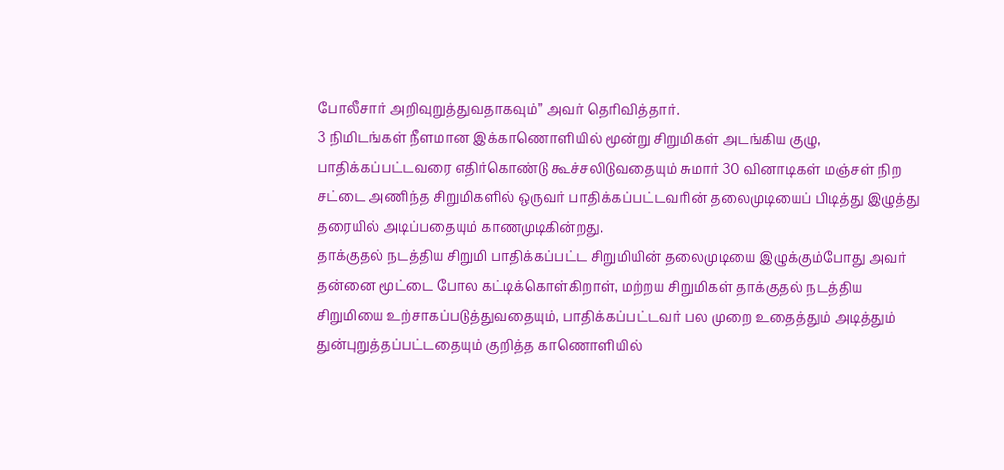போலீசார் அறிவுறுத்துவதாகவும்” அவர் தெரிவித்தார்.
3 நிமிடங்கள் நீளமான இக்காணொளியில் மூன்று சிறுமிகள் அடங்கிய குழு, பாதிக்கப்பட்டவரை எதிர்கொண்டு கூச்சலிடுவதையும் சுமார் 30 வினாடிகள் மஞ்சள் நிற சட்டை அணிந்த சிறுமிகளில் ஒருவர் பாதிக்கப்பட்டவரின் தலைமுடியைப் பிடித்து இழுத்து தரையில் அடிப்பதையும் காணமுடிகின்றது.
தாக்குதல் நடத்திய சிறுமி பாதிக்கப்பட்ட சிறுமியின் தலைமுடியை இழுக்கும்போது அவர் தன்னை மூட்டை போல கட்டிக்கொள்கிறாள், மற்றய சிறுமிகள் தாக்குதல் நடத்திய சிறுமியை உற்சாகப்படுத்துவதையும், பாதிக்கப்பட்டவர் பல முறை உதைத்தும் அடித்தும் துன்புறுத்தப்பட்டதையும் குறித்த காணொளியில்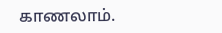காணலாம்.